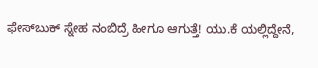ಫೇಸ್‌ಬುಕ್ ಸ್ನೇಹ ನಂಬಿದ್ರೆ ಹೀಗೂ ಆಗುತ್ತೆ! ಯು.ಕೆ ಯಲ್ಲಿದ್ದೇನೆ,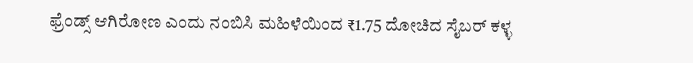ಫ್ರೆಂಡ್ಸ್ ಆಗಿರೋಣ ಎಂದು ನಂಬಿಸಿ ಮಹಿಳೆಯಿಂದ ₹1.75 ದೋಚಿದ ಸೈಬರ್ ಕಳ್ಳ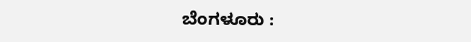ಬೆಂಗಳೂರು :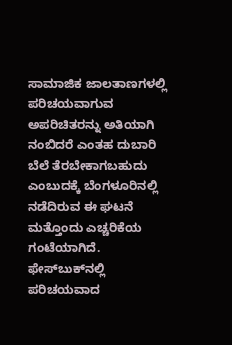ಸಾಮಾಜಿಕ ಜಾಲತಾಣಗಳಲ್ಲಿ ಪರಿಚಯವಾಗುವ ಅಪರಿಚಿತರನ್ನು ಅತಿಯಾಗಿ ನಂಬಿದರೆ ಎಂತಹ ದುಬಾರಿ ಬೆಲೆ ತೆರಬೇಕಾಗಬಹುದು ಎಂಬುದಕ್ಕೆ ಬೆಂಗಳೂರಿನಲ್ಲಿ ನಡೆದಿರುವ ಈ ಘಟನೆ ಮತ್ತೊಂದು ಎಚ್ಚರಿಕೆಯ ಗಂಟೆಯಾಗಿದೆ. ಫೇಸ್‌ಬುಕ್‌ನಲ್ಲಿ ಪರಿಚಯವಾದ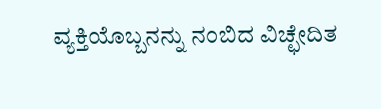ವ್ಯಕ್ತಿಯೊಬ್ಬನನ್ನು ನಂಬಿದ ವಿಚ್ಛೇದಿತ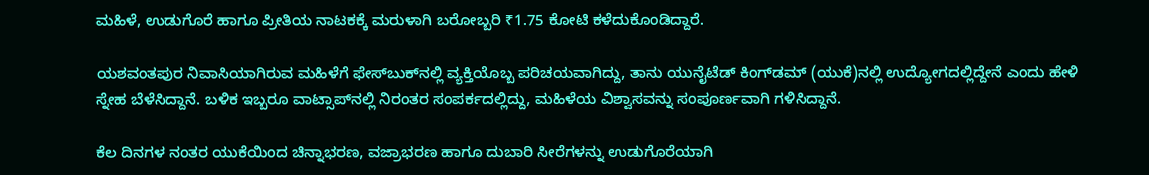ಮಹಿಳೆ, ಉಡುಗೊರೆ ಹಾಗೂ ಪ್ರೀತಿಯ ನಾಟಕಕ್ಕೆ ಮರುಳಾಗಿ ಬರೋಬ್ಬರಿ ₹1.75 ಕೋಟಿ ಕಳೆದುಕೊಂಡಿದ್ದಾರೆ.

ಯಶವಂತಪುರ ನಿವಾಸಿಯಾಗಿರುವ ಮಹಿಳೆಗೆ ಫೇಸ್‌ಬುಕ್‌ನಲ್ಲಿ ವ್ಯಕ್ತಿಯೊಬ್ಬ ಪರಿಚಯವಾಗಿದ್ದು, ತಾನು ಯುನೈಟೆಡ್ ಕಿಂಗ್‌ಡಮ್ (ಯುಕೆ)ನಲ್ಲಿ ಉದ್ಯೋಗದಲ್ಲಿದ್ದೇನೆ ಎಂದು ಹೇಳಿ ಸ್ನೇಹ ಬೆಳೆಸಿದ್ದಾನೆ. ಬಳಿಕ ಇಬ್ಬರೂ ವಾಟ್ಸಾಪ್‌ನಲ್ಲಿ ನಿರಂತರ ಸಂಪರ್ಕದಲ್ಲಿದ್ದು, ಮಹಿಳೆಯ ವಿಶ್ವಾಸವನ್ನು ಸಂಪೂರ್ಣವಾಗಿ ಗಳಿಸಿದ್ದಾನೆ.

ಕೆಲ ದಿನಗಳ ನಂತರ ಯುಕೆಯಿಂದ ಚಿನ್ನಾಭರಣ, ವಜ್ರಾಭರಣ ಹಾಗೂ ದುಬಾರಿ ಸೀರೆಗಳನ್ನು ಉಡುಗೊರೆಯಾಗಿ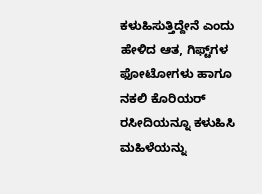ಕಳುಹಿಸುತ್ತಿದ್ದೇನೆ ಎಂದು ಹೇಳಿದ ಆತ, ಗಿಫ್ಟ್‌ಗಳ ಫೋಟೋಗಳು ಹಾಗೂ ನಕಲಿ ಕೊರಿಯರ್ ರಸೀದಿಯನ್ನೂ ಕಳುಹಿಸಿ ಮಹಿಳೆಯನ್ನು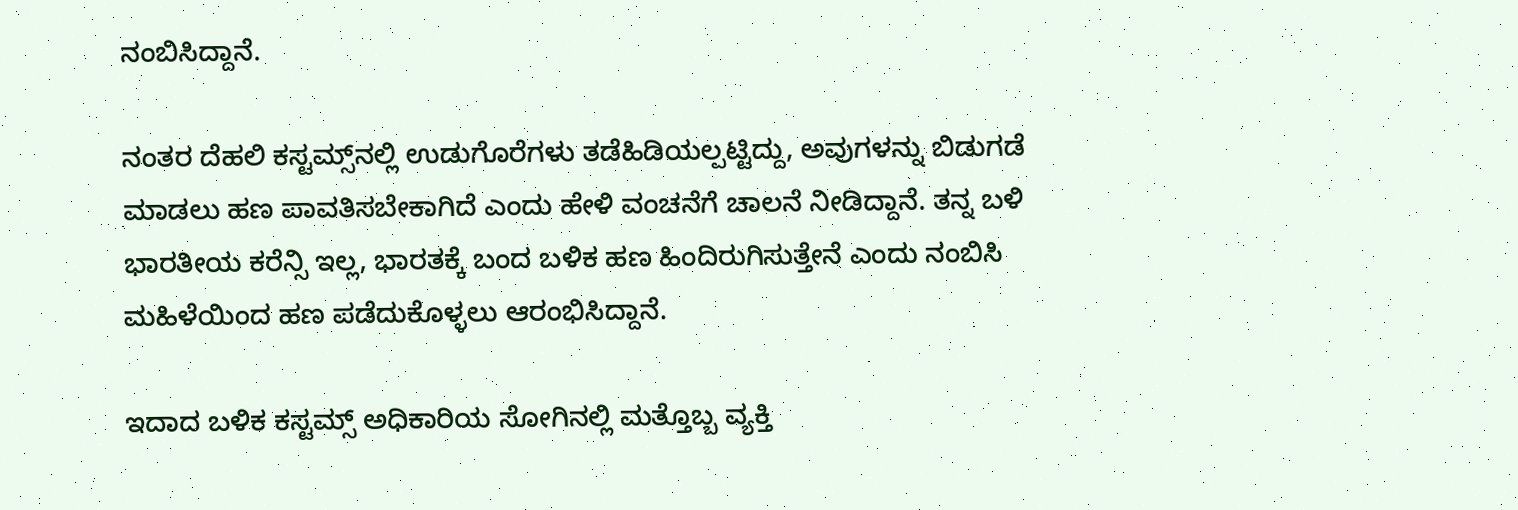ನಂಬಿಸಿದ್ದಾನೆ.

ನಂತರ ದೆಹಲಿ ಕಸ್ಟಮ್ಸ್‌ನಲ್ಲಿ ಉಡುಗೊರೆಗಳು ತಡೆಹಿಡಿಯಲ್ಪಟ್ಟಿದ್ದು, ಅವುಗಳನ್ನು ಬಿಡುಗಡೆ ಮಾಡಲು ಹಣ ಪಾವತಿಸಬೇಕಾಗಿದೆ ಎಂದು ಹೇಳಿ ವಂಚನೆಗೆ ಚಾಲನೆ ನೀಡಿದ್ದಾನೆ. ತನ್ನ ಬಳಿ ಭಾರತೀಯ ಕರೆನ್ಸಿ ಇಲ್ಲ, ಭಾರತಕ್ಕೆ ಬಂದ ಬಳಿಕ ಹಣ ಹಿಂದಿರುಗಿಸುತ್ತೇನೆ ಎಂದು ನಂಬಿಸಿ ಮಹಿಳೆಯಿಂದ ಹಣ ಪಡೆದುಕೊಳ್ಳಲು ಆರಂಭಿಸಿದ್ದಾನೆ.

ಇದಾದ ಬಳಿಕ ಕಸ್ಟಮ್ಸ್ ಅಧಿಕಾರಿಯ ಸೋಗಿನಲ್ಲಿ ಮತ್ತೊಬ್ಬ ವ್ಯಕ್ತಿ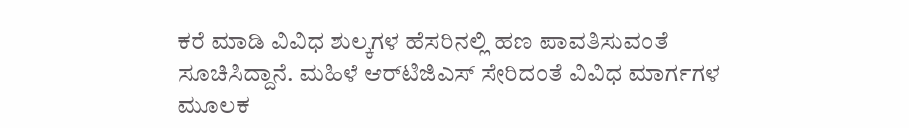ಕರೆ ಮಾಡಿ ವಿವಿಧ ಶುಲ್ಕಗಳ ಹೆಸರಿನಲ್ಲಿ ಹಣ ಪಾವತಿಸುವಂತೆ ಸೂಚಿಸಿದ್ದಾನೆ. ಮಹಿಳೆ ಆರ್‌ಟಿಜಿಎಸ್‌ ಸೇರಿದಂತೆ ವಿವಿಧ ಮಾರ್ಗಗಳ ಮೂಲಕ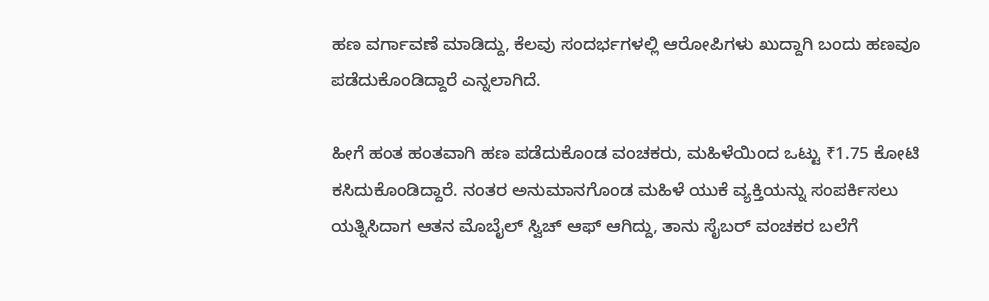ಹಣ ವರ್ಗಾವಣೆ ಮಾಡಿದ್ದು, ಕೆಲವು ಸಂದರ್ಭಗಳಲ್ಲಿ ಆರೋಪಿಗಳು ಖುದ್ದಾಗಿ ಬಂದು ಹಣವೂ ಪಡೆದುಕೊಂಡಿದ್ದಾರೆ ಎನ್ನಲಾಗಿದೆ.

ಹೀಗೆ ಹಂತ ಹಂತವಾಗಿ ಹಣ ಪಡೆದುಕೊಂಡ ವಂಚಕರು, ಮಹಿಳೆಯಿಂದ ಒಟ್ಟು ₹1.75 ಕೋಟಿ ಕಸಿದುಕೊಂಡಿದ್ದಾರೆ. ನಂತರ ಅನುಮಾನಗೊಂಡ ಮಹಿಳೆ ಯುಕೆ ವ್ಯಕ್ತಿಯನ್ನು ಸಂಪರ್ಕಿಸಲು ಯತ್ನಿಸಿದಾಗ ಆತನ ಮೊಬೈಲ್ ಸ್ವಿಚ್ ಆಫ್ ಆಗಿದ್ದು, ತಾನು ಸೈಬರ್ ವಂಚಕರ ಬಲೆಗೆ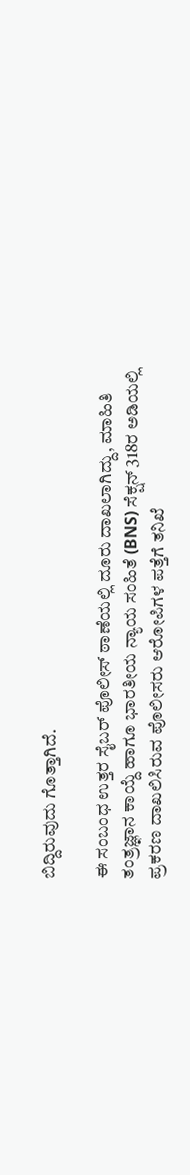ಬಿದ್ದಿರುವುದು ಗೊತ್ತಾಗಿದೆ.

ಈ ಸಂಬಂಧ ಉತ್ತರ ಸೈಬರ್ ಪೊಲೀಸ್ ಠಾಣೆಯಲ್ಲಿ ದೂರು ದಾಖಲಾಗಿದ್ದು, ಮಾಹಿತಿ ತಂತ್ರಜ್ಞಾನ ಕಾಯ್ದೆ ಹಾಗೂ ಭಾರತೀಯ ನ್ಯಾಯ ಸಂಹಿತೆ (BNS) ಸೆಕ್ಷನ್ 318ರ ಅಡಿಯಲ್ಲಿ ಪ್ರಕರಣ ದಾಖಲಿಸಿರುವ ಪೊಲೀಸರು ಆರೋಪಿಗಳ ಪತ್ತೆಗೆ ತನಿಖೆ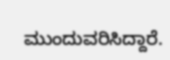ಮುಂದುವರಿಸಿದ್ದಾರೆ.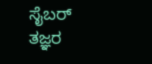ಸೈಬರ್ ತಜ್ಞರ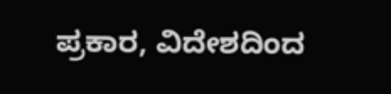ಪ್ರಕಾರ, ವಿದೇಶದಿಂದ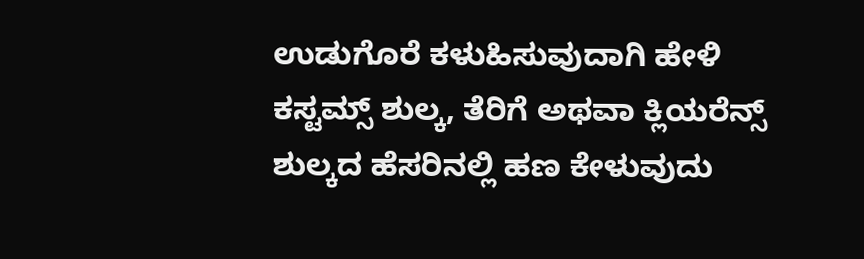ಉಡುಗೊರೆ ಕಳುಹಿಸುವುದಾಗಿ ಹೇಳಿ ಕಸ್ಟಮ್ಸ್ ಶುಲ್ಕ, ತೆರಿಗೆ ಅಥವಾ ಕ್ಲಿಯರೆನ್ಸ್ ಶುಲ್ಕದ ಹೆಸರಿನಲ್ಲಿ ಹಣ ಕೇಳುವುದು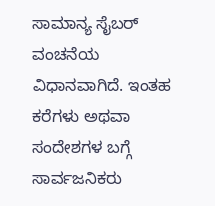ಸಾಮಾನ್ಯ ಸೈಬರ್ ವಂಚನೆಯ ವಿಧಾನವಾಗಿದೆ. ಇಂತಹ ಕರೆಗಳು ಅಥವಾ ಸಂದೇಶಗಳ ಬಗ್ಗೆ ಸಾರ್ವಜನಿಕರು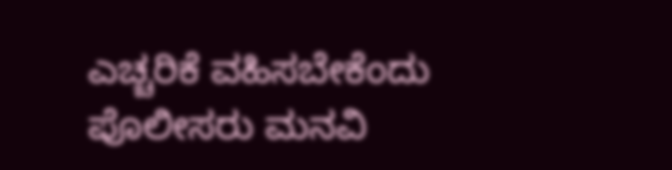ಎಚ್ಚರಿಕೆ ವಹಿಸಬೇಕೆಂದು ಪೊಲೀಸರು ಮನವಿ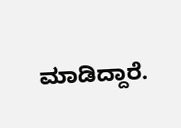ಮಾಡಿದ್ದಾರೆ.